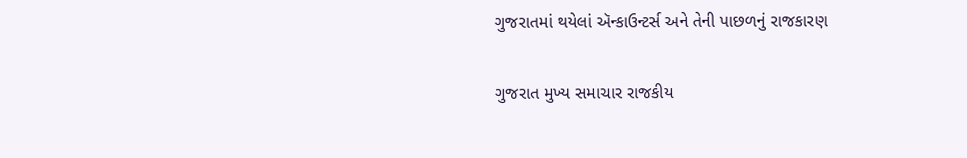ગુજરાતમાં થયેલાં ઍન્કાઉન્ટર્સ અને તેની પાછળનું રાજકારણ

ગુજરાત મુખ્ય સમાચાર રાજકીય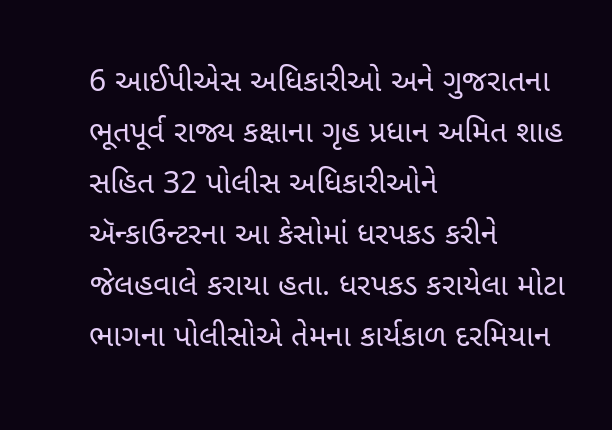6 આઈપીએસ અધિકારીઓ અને ગુજરાતના ભૂતપૂર્વ રાજ્ય કક્ષાના ગૃહ પ્રધાન અમિત શાહ સહિત 32 પોલીસ અધિકારીઓને ઍન્કાઉન્ટરના આ કેસોમાં ધરપકડ કરીને જેલહવાલે કરાયા હતા. ધરપકડ કરાયેલા મોટા ભાગના પોલીસોએ તેમના કાર્યકાળ દરમિયાન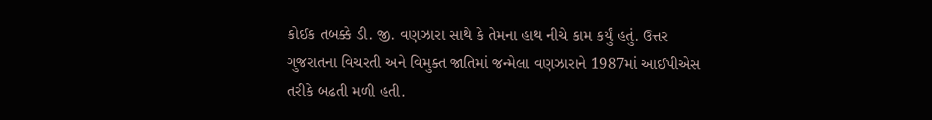કોઈક તબક્કે ડી. જી. વણઝારા સાથે કે તેમના હાથ નીચે કામ કર્યું હતું. ઉત્તર ગુજરાતના વિચરતી અને વિમુક્ત જાતિમાં જન્મેલા વણઝારાને 1987માં આઈપીએસ તરીકે બઢતી મળી હતી.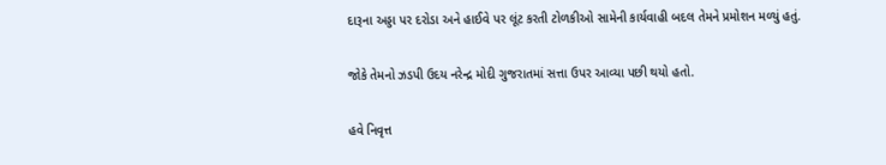દારૂના અડ્ડા પર દરોડા અને હાઈવે પર લૂંટ કરતી ટોળકીઓ સામેની કાર્યવાહી બદલ તેમને પ્રમોશન મળ્યું હતું.

જોકે તેમનો ઝડપી ઉદય નરેન્દ્ર મોદી ગુજરાતમાં સત્તા ઉપર આવ્યા પછી થયો હતો.

હવે નિવૃત્ત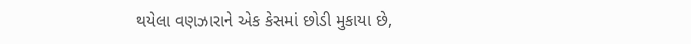થયેલા વણઝારાને એક કેસમાં છોડી મુકાયા છે,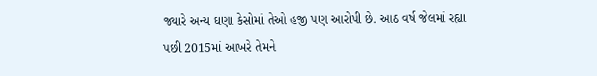જ્યારે અન્ય ઘણા કેસોમાં તેઓ હજી પણ આરોપી છે. આઠ વર્ષ જેલમાં રહ્યા પછી 2015માં આખરે તેમને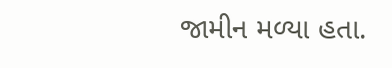જામીન મળ્યા હતા.